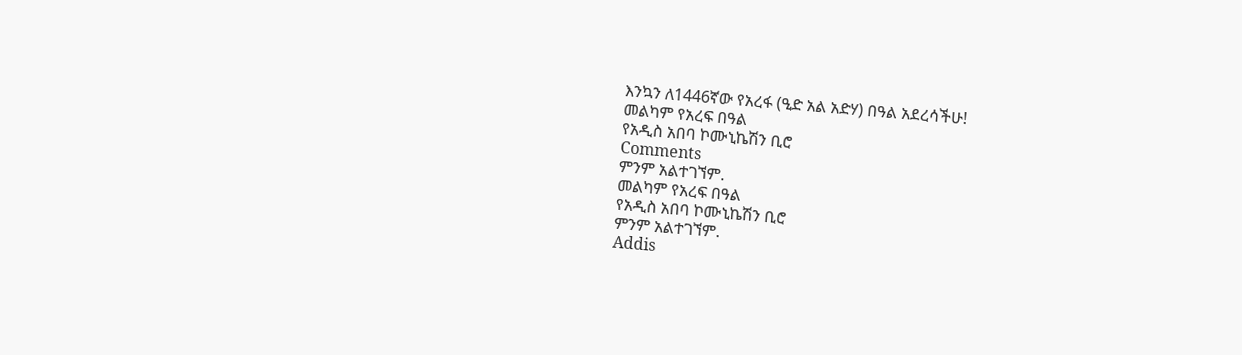እንኳን ለ1446ኛው የአረፋ (ዒድ አል አድሃ) በዓል አደረሳችሁ!
መልካም የአረፍ በዓል
የአዲስ አበባ ኮሙኒኬሽን ቢሮ
Comments
ምንም አልተገኘም.
መልካም የአረፍ በዓል
የአዲስ አበባ ኮሙኒኬሽን ቢሮ
ምንም አልተገኘም.
Addis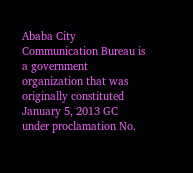Ababa City Communication Bureau is a government organization that was originally constituted January 5, 2013 GC under proclamation No.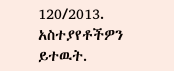120/2013.
አስተያየቶችዎን ይተዉት.